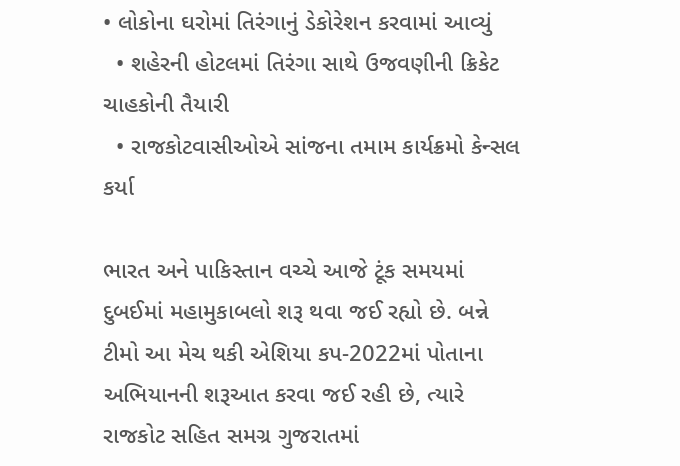• લોકોના ઘરોમાં તિરંગાનું ડેકોરેશન કરવામાં આવ્યું
  • શહેરની હોટલમાં તિરંગા સાથે ઉજવણીની ક્રિકેટ ચાહકોની તૈયારી
  • રાજકોટવાસીઓએ સાંજના તમામ કાર્યક્રમો કેન્સલ કર્યા

ભારત અને પાકિસ્તાન વચ્ચે આજે ટૂંક સમયમાં દુબઈમાં મહામુકાબલો શરૂ થવા જઈ રહ્યો છે. બન્ને ટીમો આ મેચ થકી એશિયા કપ-2022માં પોતાના અભિયાનની શરૂઆત કરવા જઈ રહી છે, ત્યારે રાજકોટ સહિત સમગ્ર ગુજરાતમાં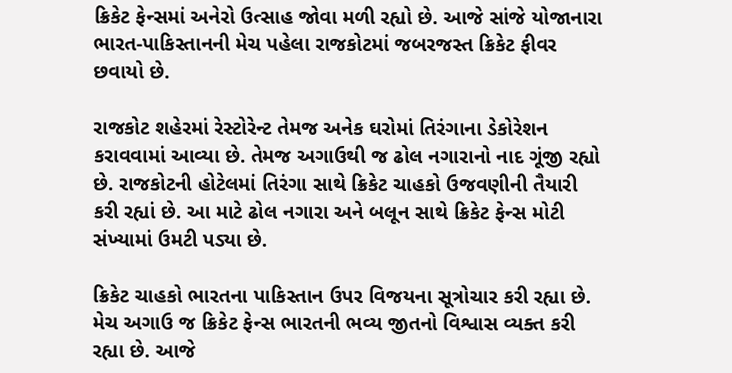ક્રિકેટ ફેન્સમાં અનેરો ઉત્સાહ જોવા મળી રહ્યો છે. આજે સાંજે યોજાનારા ભારત-પાકિસ્તાનની મેચ પહેલા રાજકોટમાં જબરજસ્ત ક્રિકેટ ફીવર છવાયો છે.

રાજકોટ શહેરમાં રેસ્ટોરેન્ટ તેમજ અનેક ઘરોમાં તિરંગાના ડેકોરેશન કરાવવામાં આવ્યા છે. તેમજ અગાઉથી જ ઢોલ નગારાનો નાદ ગૂંજી રહ્યો છે. રાજકોટની હોટેલમાં તિરંગા સાથે ક્રિકેટ ચાહકો ઉજવણીની તૈયારી કરી રહ્યાં છે. આ માટે ઢોલ નગારા અને બલૂન સાથે ક્રિકેટ ફેન્સ મોટી સંખ્યામાં ઉમટી પડ્યા છે.

ક્રિકેટ ચાહકો ભારતના પાકિસ્તાન ઉપર વિજયના સૂત્રોચાર કરી રહ્યા છે. મેચ અગાઉ જ ક્રિકેટ ફેન્સ ભારતની ભવ્ય જીતનો વિશ્વાસ વ્યક્ત કરી રહ્યા છે. આજે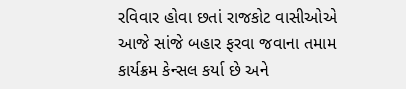રવિવાર હોવા છતાં રાજકોટ વાસીઓએ આજે સાંજે બહાર ફરવા જવાના તમામ કાર્યક્રમ કેન્સલ કર્યા છે અને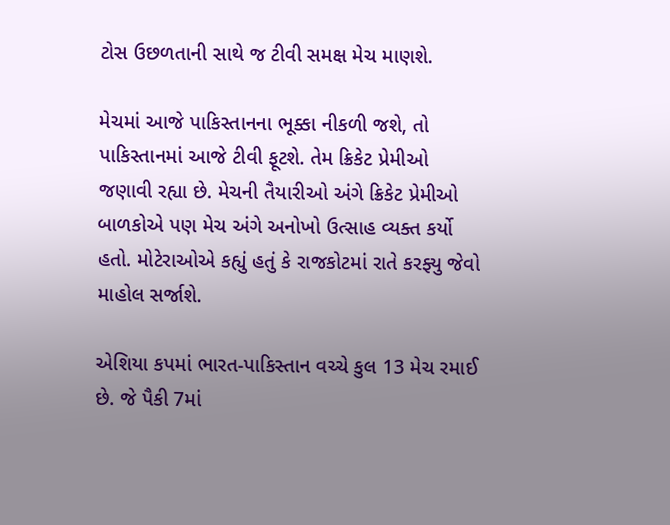ટોસ ઉછળતાની સાથે જ ટીવી સમક્ષ મેચ માણશે.

મેચમાં આજે પાકિસ્તાનના ભૂક્કા નીકળી જશે, તો પાકિસ્તાનમાં આજે ટીવી ફૂટશે. તેમ ક્રિકેટ પ્રેમીઓ જણાવી રહ્યા છે. મેચની તૈયારીઓ અંગે ક્રિકેટ પ્રેમીઓ બાળકોએ પણ મેચ અંગે અનોખો ઉત્સાહ વ્યક્ત કર્યો હતો. મોટેરાઓએ કહ્યું હતું કે રાજકોટમાં રાતે કરફ્યુ જેવો માહોલ સર્જાશે.

એશિયા કપમાં ભારત-પાકિસ્તાન વચ્ચે કુલ 13 મેચ રમાઈ છે. જે પૈકી 7માં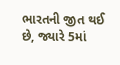ભારતની જીત થઈ છે, જ્યારે 5માં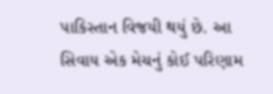પાકિસ્તાન વિજયી થયું છે. આ સિવાય એક મેચનું કોઈ પરિણામ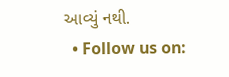આવ્યું નથી.
  • Follow us on: